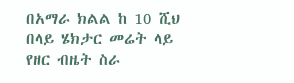በአማራ ክልል ከ 10 ሺህ በላይ ሄክታር መሬት ላይ የዘር ብዜት ስራ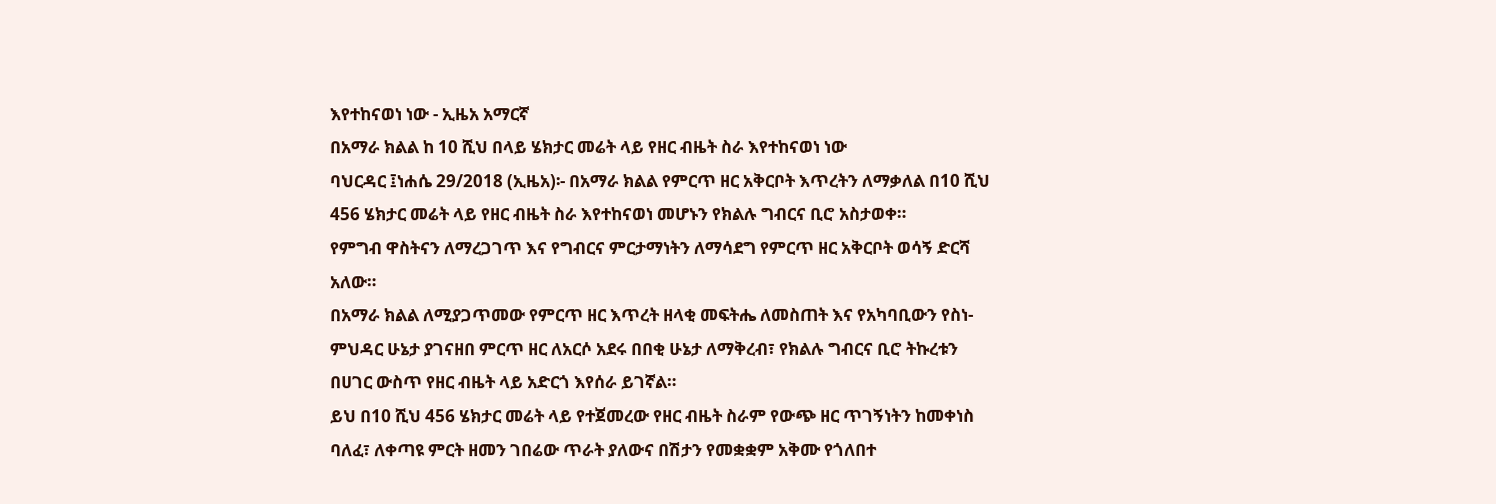እየተከናወነ ነው - ኢዜአ አማርኛ
በአማራ ክልል ከ 10 ሺህ በላይ ሄክታር መሬት ላይ የዘር ብዜት ስራ እየተከናወነ ነው
ባህርዳር ፤ነሐሴ 29/2018 (ኢዜአ)፡- በአማራ ክልል የምርጥ ዘር አቅርቦት እጥረትን ለማቃለል በ10 ሺህ 456 ሄክታር መሬት ላይ የዘር ብዜት ስራ እየተከናወነ መሆኑን የክልሉ ግብርና ቢሮ አስታወቀ።
የምግብ ዋስትናን ለማረጋገጥ እና የግብርና ምርታማነትን ለማሳደግ የምርጥ ዘር አቅርቦት ወሳኝ ድርሻ አለው።
በአማራ ክልል ለሚያጋጥመው የምርጥ ዘር እጥረት ዘላቂ መፍትሔ ለመስጠት እና የአካባቢውን የስነ-ምህዳር ሁኔታ ያገናዘበ ምርጥ ዘር ለአርሶ አደሩ በበቂ ሁኔታ ለማቅረብ፣ የክልሉ ግብርና ቢሮ ትኩረቱን በሀገር ውስጥ የዘር ብዜት ላይ አድርጎ እየሰራ ይገኛል።
ይህ በ10 ሺህ 456 ሄክታር መሬት ላይ የተጀመረው የዘር ብዜት ስራም የውጭ ዘር ጥገኝነትን ከመቀነስ ባለፈ፣ ለቀጣዩ ምርት ዘመን ገበሬው ጥራት ያለውና በሽታን የመቋቋም አቅሙ የጎለበተ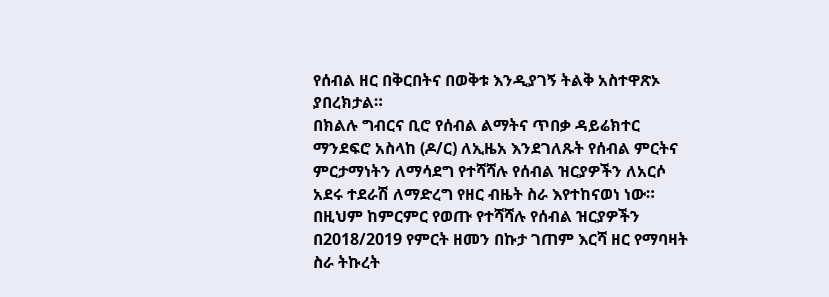የሰብል ዘር በቅርበትና በወቅቱ እንዲያገኝ ትልቅ አስተዋጽኦ ያበረክታል።
በክልሉ ግብርና ቢሮ የሰብል ልማትና ጥበቃ ዳይሬክተር ማንደፍሮ አስላከ (ዶ/ር) ለኢዜአ እንደገለጹት የሰብል ምርትና ምርታማነትን ለማሳደግ የተሻሻሉ የሰብል ዝርያዎችን ለአርሶ አደሩ ተደራሽ ለማድረግ የዘር ብዜት ስራ እየተከናወነ ነው።
በዚህም ከምርምር የወጡ የተሻሻሉ የሰብል ዝርያዎችን በ2018/2019 የምርት ዘመን በኩታ ገጠም እርሻ ዘር የማባዛት ስራ ትኩረት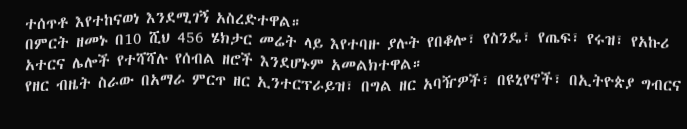ተሰጥቶ እየተከናወነ እንደሚገኝ አስረድተዋል።
በምርት ዘመኑ በ10 ሺህ 456 ሄክታር መሬት ላይ እየተባዙ ያሉት የበቆሎ፣ የስንዴ፣ የጤፍ፣ የሩዝ፣ የአኩሪ አተርና ሌሎች የተሻሻሉ የሰብል ዘሮች እንደሆኑም አመልክተዋል።
የዘር ብዜት ስራው በአማራ ምርጥ ዘር ኢንተርፕራይዝ፣ በግል ዘር አባዥዎች፣ በዩኒየኖች፣ በኢትዮጵያ ግብርና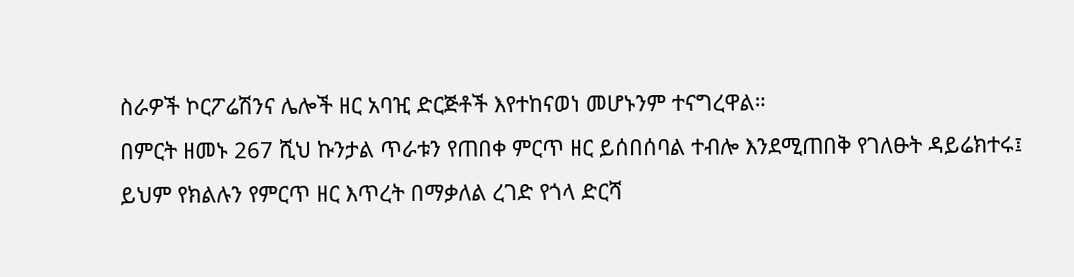ስራዎች ኮርፖሬሽንና ሌሎች ዘር አባዢ ድርጅቶች እየተከናወነ መሆኑንም ተናግረዋል።
በምርት ዘመኑ 267 ሺህ ኩንታል ጥራቱን የጠበቀ ምርጥ ዘር ይሰበሰባል ተብሎ እንደሚጠበቅ የገለፁት ዳይሬክተሩ፤ ይህም የክልሉን የምርጥ ዘር እጥረት በማቃለል ረገድ የጎላ ድርሻ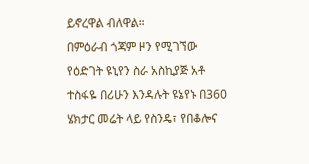ይኖረዋል ብለዋል።
በምዕራብ ጎጃም ዞን የሚገኘው የዕድገት ዩኒየን ስራ አስኪያጅ አቶ ተስፋዬ በሪሁን እንዳሉት ዩኔየኑ በ360 ሄክታር መሬት ላይ የስንዴ፣ የበቆሎና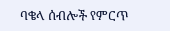ባቄላ ሰብሎች የምርጥ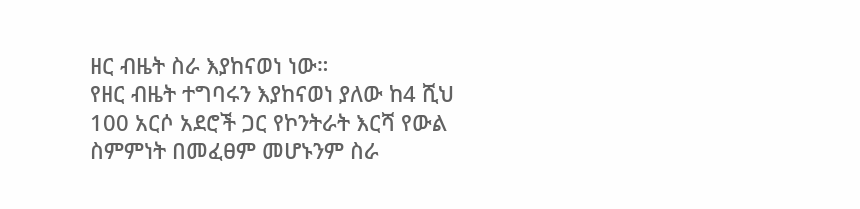ዘር ብዜት ስራ እያከናወነ ነው።
የዘር ብዜት ተግባሩን እያከናወነ ያለው ከ4 ሺህ 100 አርሶ አደሮች ጋር የኮንትራት እርሻ የውል ስምምነት በመፈፀም መሆኑንም ስራ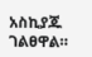አስኪያጁ ገልፀዋል።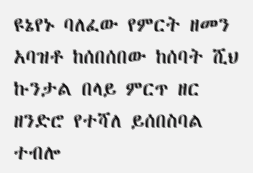ዩኔየኑ ባለፈው የምርት ዘመን አባዝቶ ከሰበሰበው ከሰባት ሺህ ኩንታል በላይ ምርጥ ዘር ዘንድሮ የተሻለ ይሰበስባል ተብሎ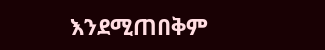እንደሚጠበቅም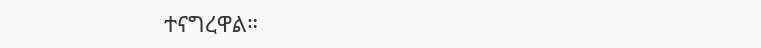ተናግረዋል።